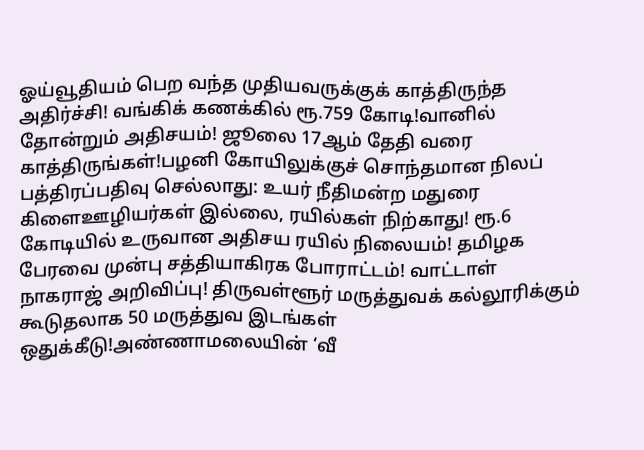ஓய்வூதியம் பெற வந்த முதியவருக்குக் காத்திருந்த அதிர்ச்சி! வங்கிக் கணக்கில் ரூ.759 கோடி!வானில் தோன்றும் அதிசயம்! ஜூலை 17ஆம் தேதி வரை காத்திருங்கள்!பழனி கோயிலுக்குச் சொந்தமான நிலப் பத்திரப்பதிவு செல்லாது: உயர் நீதிமன்ற மதுரை கிளைஊழியர்கள் இல்லை, ரயில்கள் நிற்காது! ரூ.6 கோடியில் உருவான அதிசய ரயில் நிலையம்! தமிழக பேரவை முன்பு சத்தியாகிரக போராட்டம்! வாட்டாள் நாகராஜ் அறிவிப்பு! திருவள்ளூர் மருத்துவக் கல்லூரிக்கும் கூடுதலாக 50 மருத்துவ இடங்கள் ஒதுக்கீடு!அண்ணாமலையின் ‘வீ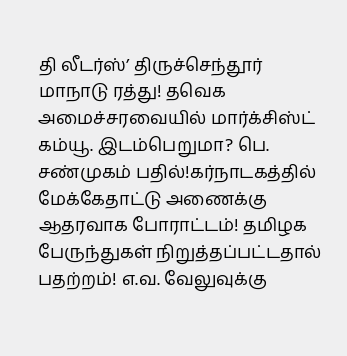தி லீடர்ஸ்’ திருச்செந்தூர் மாநாடு ரத்து! தவெக அமைச்சரவையில் மார்க்சிஸ்ட் கம்யூ. இடம்பெறுமா? பெ. சண்முகம் பதில்!கர்நாடகத்தில் மேக்கேதாட்டு அணைக்கு ஆதரவாக போராட்டம்! தமிழக பேருந்துகள் நிறுத்தப்பட்டதால் பதற்றம்! எ.வ. வேலுவுக்கு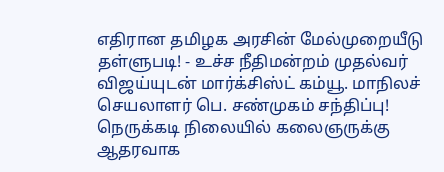எதிரான தமிழக அரசின் மேல்முறையீடு தள்ளுபடி! - உச்ச நீதிமன்றம் முதல்வர் விஜய்யுடன் மார்க்சிஸ்ட் கம்யூ. மாநிலச் செயலாளர் பெ. சண்முகம் சந்திப்பு! நெருக்கடி நிலையில் கலைஞருக்கு ஆதரவாக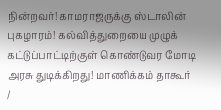நின்றவர்! காமராஜருக்கு ஸ்டாலின் புகழாரம்! கல்வித்துறையை முழுக் கட்டுப்பாட்டிற்குள் கொண்டுவர மோடி அரசு துடிக்கிறது! மாணிக்கம் தாகூர்
/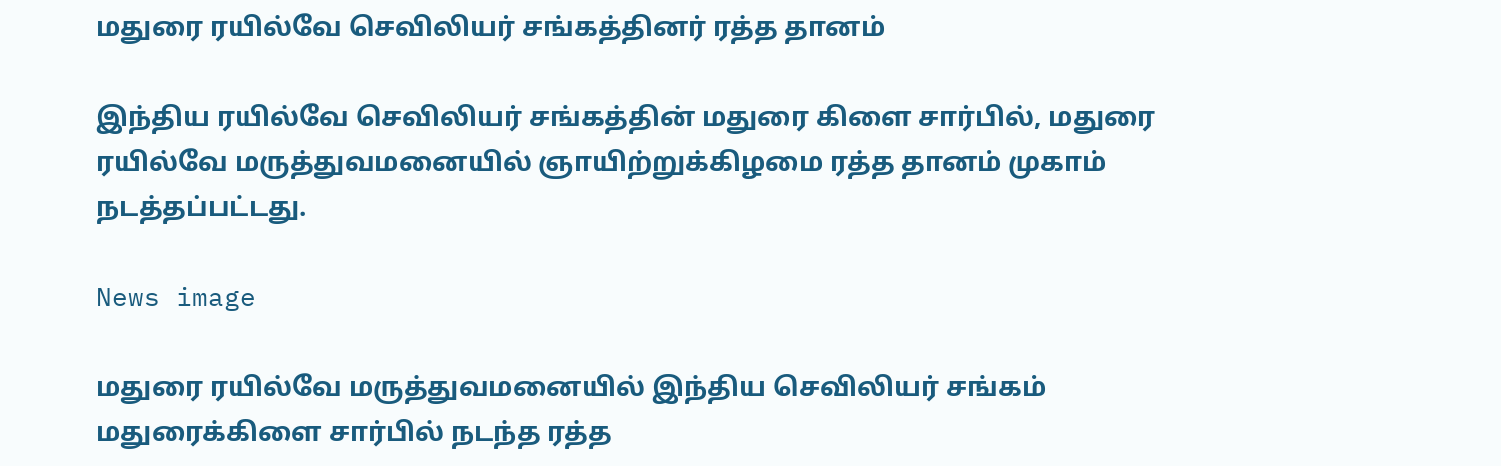மதுரை ரயில்வே செவிலியர் சங்கத்தினர் ரத்த தானம்

இந்திய ரயில்வே செவிலியர் சங்கத்தின் மதுரை கிளை சார்பில், மதுரை ரயில்வே மருத்துவமனையில் ஞாயிற்றுக்கிழமை ரத்த தானம் முகாம் நடத்தப்பட்டது.

News image

மதுரை ரயில்வே மருத்துவமனையில் இந்திய செவிலியர் சங்கம் மதுரைக்கிளை சார்பில் நடந்த ரத்த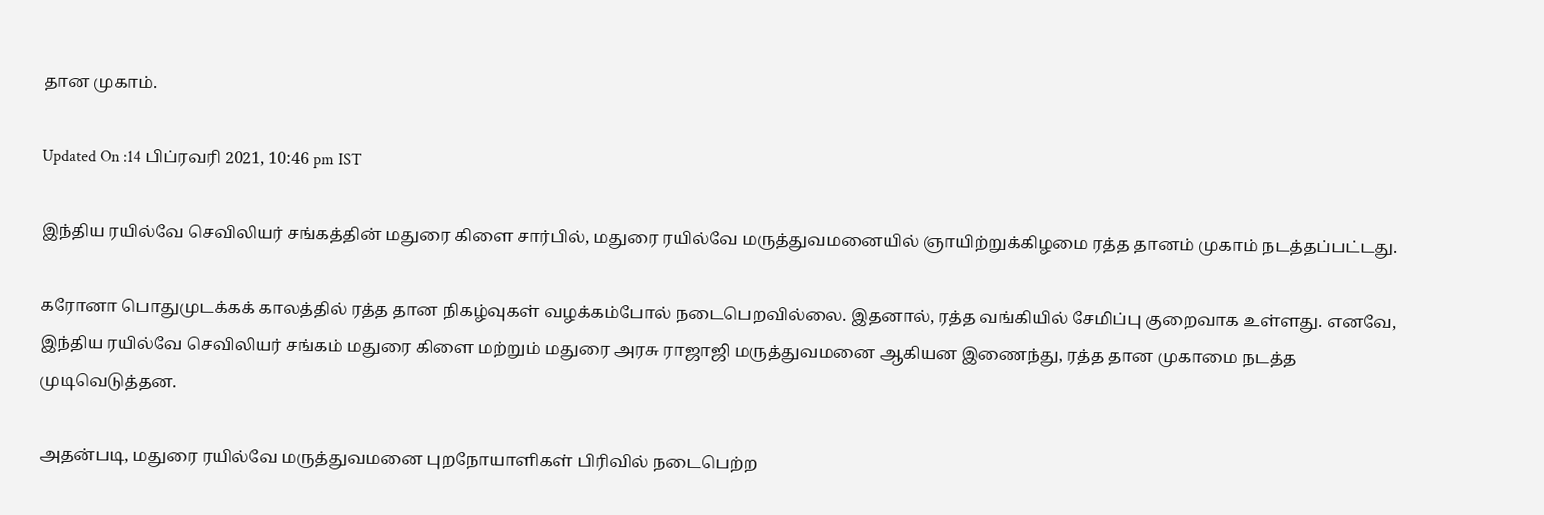தான முகாம்.

Updated On :14 பிப்ரவரி 2021, 10:46 pm IST

இந்திய ரயில்வே செவிலியர் சங்கத்தின் மதுரை கிளை சார்பில், மதுரை ரயில்வே மருத்துவமனையில் ஞாயிற்றுக்கிழமை ரத்த தானம் முகாம் நடத்தப்பட்டது.

கரோனா பொதுமுடக்கக் காலத்தில் ரத்த தான நிகழ்வுகள் வழக்கம்போல் நடைபெறவில்லை. இதனால், ரத்த வங்கியில் சேமிப்பு குறைவாக உள்ளது. எனவே, இந்திய ரயில்வே செவிலியர் சங்கம் மதுரை கிளை மற்றும் மதுரை அரசு ராஜாஜி மருத்துவமனை ஆகியன இணைந்து, ரத்த தான முகாமை நடத்த முடிவெடுத்தன.

அதன்படி, மதுரை ரயில்வே மருத்துவமனை புறநோயாளிகள் பிரிவில் நடைபெற்ற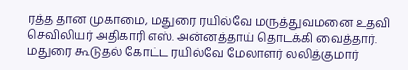ரத்த தான முகாமை, மதுரை ரயில்வே மருத்துவமனை உதவி செவிலியர் அதிகாரி எஸ். அன்னத்தாய் தொடக்கி வைத்தார். மதுரை கூடுதல் கோட்ட ரயில்வே மேலாளர் லலித்குமார்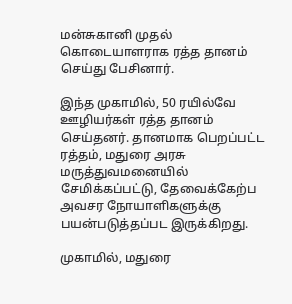மன்சுகானி முதல் கொடையாளராக ரத்த தானம் செய்து பேசினார்.

இந்த முகாமில், 50 ரயில்வே ஊழியர்கள் ரத்த தானம் செய்தனர். தானமாக பெறப்பட்ட ரத்தம், மதுரை அரசு மருத்துவமனையில் சேமிக்கப்பட்டு, தேவைக்கேற்ப அவசர நோயாளிகளுக்கு பயன்படுத்தப்பட இருக்கிறது.

முகாமில், மதுரை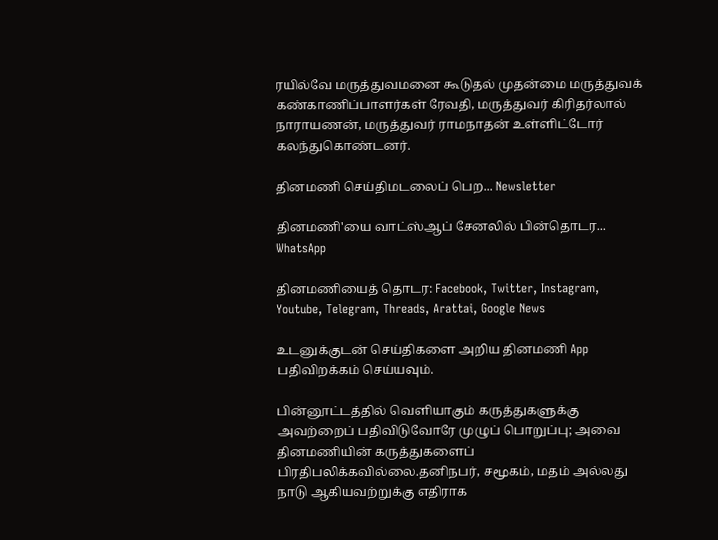ரயில்வே மருத்துவமனை கூடுதல் முதன்மை மருத்துவக் கண்காணிப்பாளர்கள் ரேவதி, மருத்துவர் கிரிதர்லால் நாராயணன், மருத்துவர் ராமநாதன் உள்ளிட்டோர் கலந்துகொண்டனர்.

தினமணி செய்திமடலைப் பெற... Newsletter

தினமணி'யை வாட்ஸ்ஆப் சேனலில் பின்தொடர... WhatsApp

தினமணியைத் தொடர: Facebook, Twitter, Instagram, Youtube, Telegram, Threads, Arattai, Google News

உடனுக்குடன் செய்திகளை அறிய தினமணி App பதிவிறக்கம் செய்யவும்.

பின்னூட்டத்தில் வெளியாகும் கருத்துகளுக்கு அவற்றைப் பதிவிடுவோரே முழுப் பொறுப்பு; அவை தினமணியின் கருத்துகளைப் பிரதிபலிக்கவில்லை.தனிநபர், சமூகம், மதம் அல்லது நாடு ஆகியவற்றுக்கு எதிராக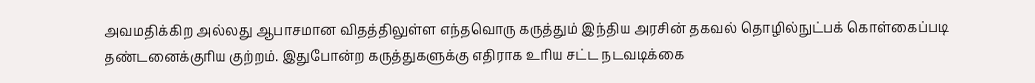அவமதிக்கிற அல்லது ஆபாசமான விதத்திலுள்ள எந்தவொரு கருத்தும் இந்திய அரசின் தகவல் தொழில்நுட்பக் கொள்கைப்படி தண்டனைக்குரிய குற்றம். இதுபோன்ற கருத்துகளுக்கு எதிராக உரிய சட்ட நடவடிக்கை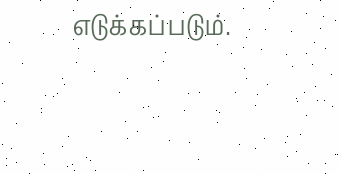எடுக்கப்படும்.